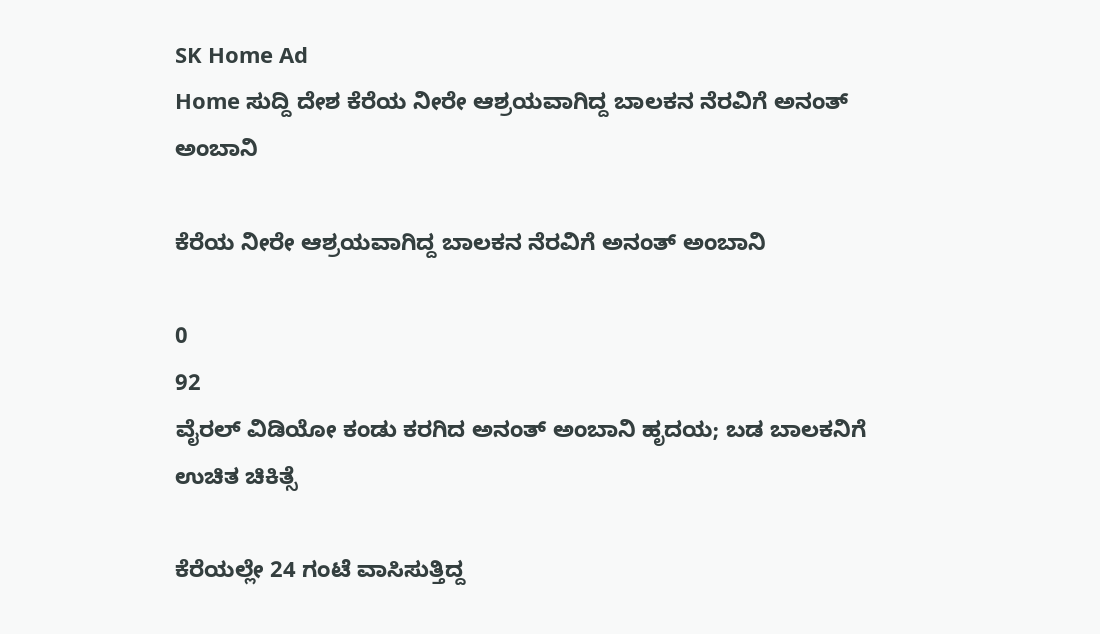SK Home Ad
Home ಸುದ್ದಿ ದೇಶ ಕೆರೆಯ ನೀರೇ ಆಶ್ರಯವಾಗಿದ್ದ ಬಾಲಕನ ನೆರವಿಗೆ ಅನಂತ್ ಅಂಬಾನಿ

ಕೆರೆಯ ನೀರೇ ಆಶ್ರಯವಾಗಿದ್ದ ಬಾಲಕನ ನೆರವಿಗೆ ಅನಂತ್ ಅಂಬಾನಿ

0
92
ವೈರಲ್ ವಿಡಿಯೋ ಕಂಡು ಕರಗಿದ ಅನಂತ್ ಅಂಬಾನಿ ಹೃದಯ; ಬಡ ಬಾಲಕನಿಗೆ ಉಚಿತ ಚಿಕಿತ್ಸೆ

ಕೆರೆಯಲ್ಲೇ 24 ಗಂಟೆ ವಾಸಿಸುತ್ತಿದ್ದ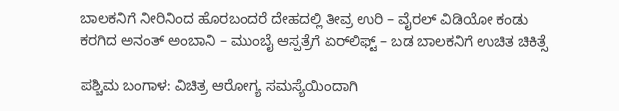ಬಾಲಕನಿಗೆ ನೀರಿನಿಂದ ಹೊರಬಂದರೆ ದೇಹದಲ್ಲಿ ತೀವ್ರ ಉರಿ – ವೈರಲ್ ವಿಡಿಯೋ ಕಂಡು ಕರಗಿದ ಅನಂತ್ ಅಂಬಾನಿ – ಮುಂಬೈ ಆಸ್ಪತ್ರೆಗೆ ಏರ್‌ಲಿಫ್ಟ್ – ಬಡ ಬಾಲಕನಿಗೆ ಉಚಿತ ಚಿಕಿತ್ಸೆ

ಪಶ್ಚಿಮ ಬಂಗಾಳ: ವಿಚಿತ್ರ ಆರೋಗ್ಯ ಸಮಸ್ಯೆಯಿಂದಾಗಿ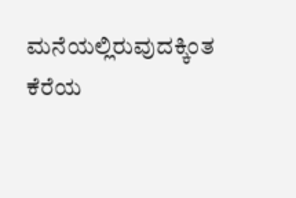ಮನೆಯಲ್ಲಿರುವುದಕ್ಕಿಂತ ಕೆರೆಯ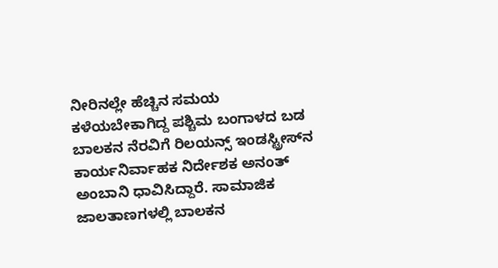ನೀರಿನಲ್ಲೇ ಹೆಚ್ಚಿನ ಸಮಯ ಕಳೆಯಬೇಕಾಗಿದ್ದ ಪಶ್ಚಿಮ ಬಂಗಾಳದ ಬಡ ಬಾಲಕನ ನೆರವಿಗೆ ರಿಲಯನ್ಸ್ ಇಂಡಸ್ಟ್ರೀಸ್‌ನ ಕಾರ್ಯನಿರ್ವಾಹಕ ನಿರ್ದೇಶಕ ಅನಂತ್ ಅಂಬಾನಿ ಧಾವಿಸಿದ್ದಾರೆ. ಸಾಮಾಜಿಕ ಜಾಲತಾಣಗಳಲ್ಲಿ ಬಾಲಕನ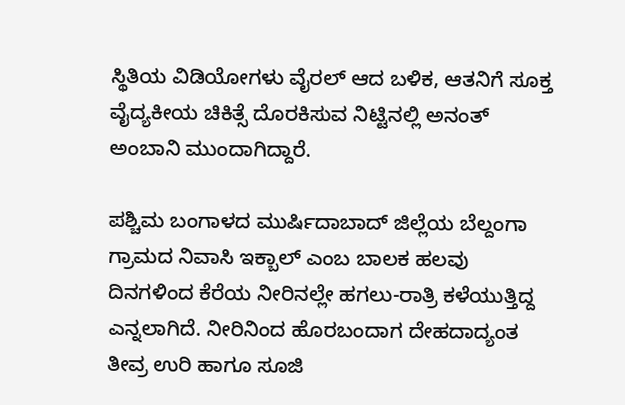ಸ್ಥಿತಿಯ ವಿಡಿಯೋಗಳು ವೈರಲ್ ಆದ ಬಳಿಕ, ಆತನಿಗೆ ಸೂಕ್ತ ವೈದ್ಯಕೀಯ ಚಿಕಿತ್ಸೆ ದೊರಕಿಸುವ ನಿಟ್ಟಿನಲ್ಲಿ ಅನಂತ್ ಅಂಬಾನಿ ಮುಂದಾಗಿದ್ದಾರೆ.

ಪಶ್ಚಿಮ ಬಂಗಾಳದ ಮುರ್ಷಿದಾಬಾದ್ ಜಿಲ್ಲೆಯ ಬೆಲ್ದಂಗಾ ಗ್ರಾಮದ ನಿವಾಸಿ ಇಕ್ಬಾಲ್ ಎಂಬ ಬಾಲಕ ಹಲವು ದಿನಗಳಿಂದ ಕೆರೆಯ ನೀರಿನಲ್ಲೇ ಹಗಲು-ರಾತ್ರಿ ಕಳೆಯುತ್ತಿದ್ದ ಎನ್ನಲಾಗಿದೆ. ನೀರಿನಿಂದ ಹೊರಬಂದಾಗ ದೇಹದಾದ್ಯಂತ ತೀವ್ರ ಉರಿ ಹಾಗೂ ಸೂಜಿ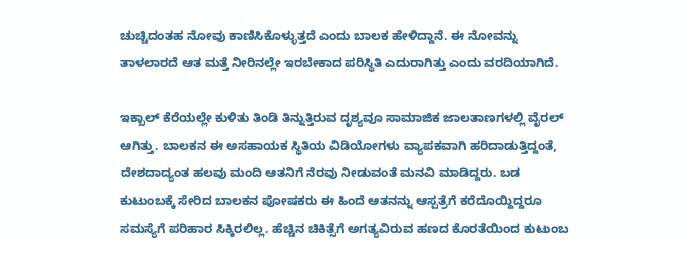ಚುಚ್ಚಿದಂತಹ ನೋವು ಕಾಣಿಸಿಕೊಳ್ಳುತ್ತದೆ ಎಂದು ಬಾಲಕ ಹೇಳಿದ್ದಾನೆ. ಈ ನೋವನ್ನು ತಾಳಲಾರದೆ ಆತ ಮತ್ತೆ ನೀರಿನಲ್ಲೇ ಇರಬೇಕಾದ ಪರಿಸ್ಥಿತಿ ಎದುರಾಗಿತ್ತು ಎಂದು ವರದಿಯಾಗಿದೆ.

ಇಕ್ಬಾಲ್ ಕೆರೆಯಲ್ಲೇ ಕುಳಿತು ತಿಂಡಿ ತಿನ್ನುತ್ತಿರುವ ದೃಶ್ಯವೂ ಸಾಮಾಜಿಕ ಜಾಲತಾಣಗಳಲ್ಲಿ ವೈರಲ್ ಆಗಿತ್ತು. ಬಾಲಕನ ಈ ಅಸಹಾಯಕ ಸ್ಥಿತಿಯ ವಿಡಿಯೋಗಳು ವ್ಯಾಪಕವಾಗಿ ಹರಿದಾಡುತ್ತಿದ್ದಂತೆ, ದೇಶದಾದ್ಯಂತ ಹಲವು ಮಂದಿ ಆತನಿಗೆ ನೆರವು ನೀಡುವಂತೆ ಮನವಿ ಮಾಡಿದ್ದರು. ಬಡ ಕುಟುಂಬಕ್ಕೆ ಸೇರಿದ ಬಾಲಕನ ಪೋಷಕರು ಈ ಹಿಂದೆ ಆತನನ್ನು ಆಸ್ಪತ್ರೆಗೆ ಕರೆದೊಯ್ದಿದ್ದರೂ ಸಮಸ್ಯೆಗೆ ಪರಿಹಾರ ಸಿಕ್ಕಿರಲಿಲ್ಲ. ಹೆಚ್ಚಿನ ಚಿಕಿತ್ಸೆಗೆ ಅಗತ್ಯವಿರುವ ಹಣದ ಕೊರತೆಯಿಂದ ಕುಟುಂಬ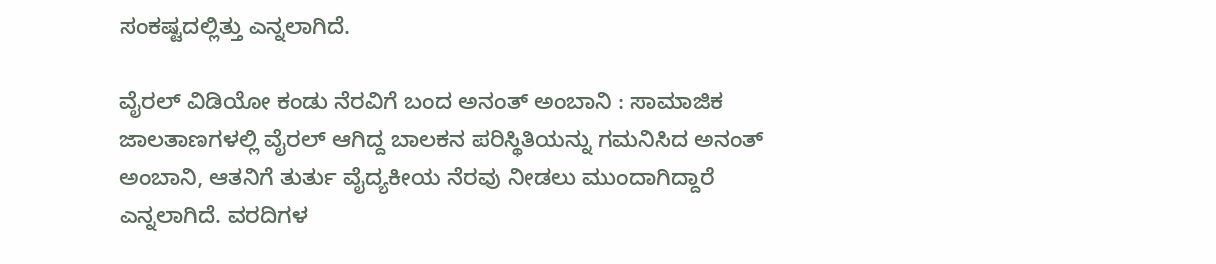ಸಂಕಷ್ಟದಲ್ಲಿತ್ತು ಎನ್ನಲಾಗಿದೆ.

ವೈರಲ್ ವಿಡಿಯೋ ಕಂಡು ನೆರವಿಗೆ ಬಂದ ಅನಂತ್ ಅಂಬಾನಿ : ಸಾಮಾಜಿಕ ಜಾಲತಾಣಗಳಲ್ಲಿ ವೈರಲ್ ಆಗಿದ್ದ ಬಾಲಕನ ಪರಿಸ್ಥಿತಿಯನ್ನು ಗಮನಿಸಿದ ಅನಂತ್ ಅಂಬಾನಿ, ಆತನಿಗೆ ತುರ್ತು ವೈದ್ಯಕೀಯ ನೆರವು ನೀಡಲು ಮುಂದಾಗಿದ್ದಾರೆ ಎನ್ನಲಾಗಿದೆ. ವರದಿಗಳ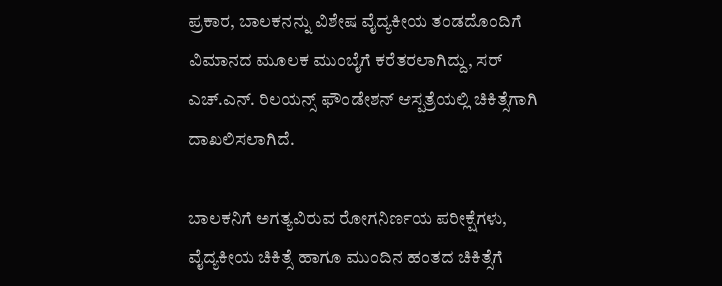ಪ್ರಕಾರ, ಬಾಲಕನನ್ನು ವಿಶೇಷ ವೈದ್ಯಕೀಯ ತಂಡದೊಂದಿಗೆ ವಿಮಾನದ ಮೂಲಕ ಮುಂಬೈಗೆ ಕರೆತರಲಾಗಿದ್ದು, ಸರ್ ಎಚ್.ಎನ್. ರಿಲಯನ್ಸ್ ಫೌಂಡೇಶನ್ ಆಸ್ಪತ್ರೆಯಲ್ಲಿ ಚಿಕಿತ್ಸೆಗಾಗಿ ದಾಖಲಿಸಲಾಗಿದೆ.

ಬಾಲಕನಿಗೆ ಅಗತ್ಯವಿರುವ ರೋಗನಿರ್ಣಯ ಪರೀಕ್ಷೆಗಳು, ವೈದ್ಯಕೀಯ ಚಿಕಿತ್ಸೆ ಹಾಗೂ ಮುಂದಿನ ಹಂತದ ಚಿಕಿತ್ಸೆಗೆ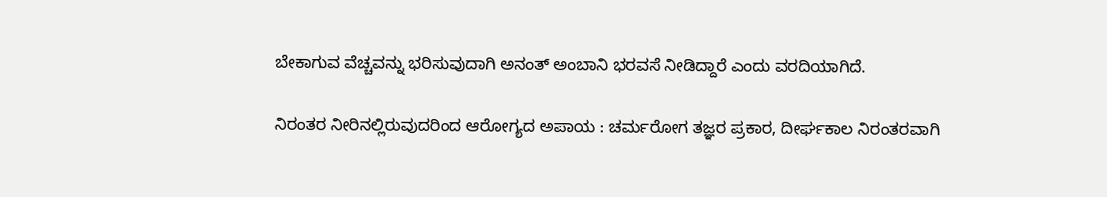ಬೇಕಾಗುವ ವೆಚ್ಚವನ್ನು ಭರಿಸುವುದಾಗಿ ಅನಂತ್ ಅಂಬಾನಿ ಭರವಸೆ ನೀಡಿದ್ದಾರೆ ಎಂದು ವರದಿಯಾಗಿದೆ.

ನಿರಂತರ ನೀರಿನಲ್ಲಿರುವುದರಿಂದ ಆರೋಗ್ಯದ ಅಪಾಯ : ಚರ್ಮರೋಗ ತಜ್ಞರ ಪ್ರಕಾರ, ದೀರ್ಘಕಾಲ ನಿರಂತರವಾಗಿ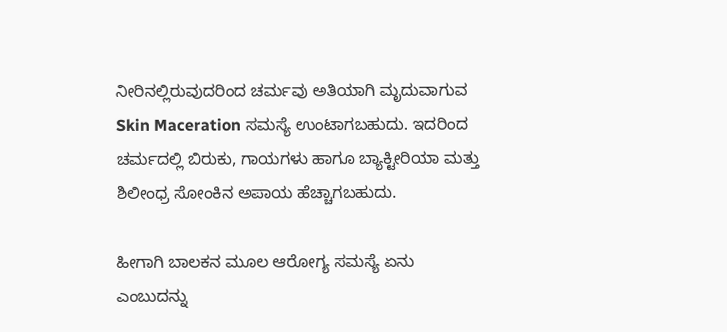ನೀರಿನಲ್ಲಿರುವುದರಿಂದ ಚರ್ಮವು ಅತಿಯಾಗಿ ಮೃದುವಾಗುವ Skin Maceration ಸಮಸ್ಯೆ ಉಂಟಾಗಬಹುದು. ಇದರಿಂದ ಚರ್ಮದಲ್ಲಿ ಬಿರುಕು, ಗಾಯಗಳು ಹಾಗೂ ಬ್ಯಾಕ್ಟೀರಿಯಾ ಮತ್ತು ಶಿಲೀಂಧ್ರ ಸೋಂಕಿನ ಅಪಾಯ ಹೆಚ್ಚಾಗಬಹುದು.

ಹೀಗಾಗಿ ಬಾಲಕನ ಮೂಲ ಆರೋಗ್ಯ ಸಮಸ್ಯೆ ಏನು ಎಂಬುದನ್ನು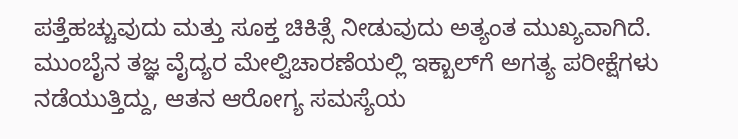ಪತ್ತೆಹಚ್ಚುವುದು ಮತ್ತು ಸೂಕ್ತ ಚಿಕಿತ್ಸೆ ನೀಡುವುದು ಅತ್ಯಂತ ಮುಖ್ಯವಾಗಿದೆ. ಮುಂಬೈನ ತಜ್ಞ ವೈದ್ಯರ ಮೇಲ್ವಿಚಾರಣೆಯಲ್ಲಿ ಇಕ್ಬಾಲ್‌ಗೆ ಅಗತ್ಯ ಪರೀಕ್ಷೆಗಳು ನಡೆಯುತ್ತಿದ್ದು, ಆತನ ಆರೋಗ್ಯ ಸಮಸ್ಯೆಯ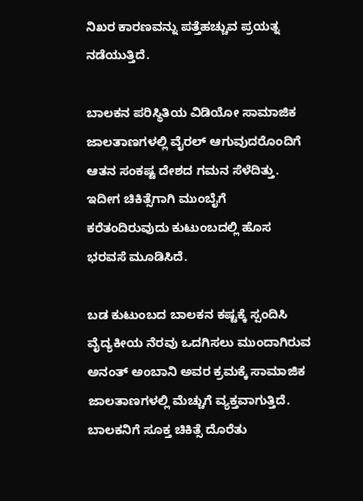ನಿಖರ ಕಾರಣವನ್ನು ಪತ್ತೆಹಚ್ಚುವ ಪ್ರಯತ್ನ ನಡೆಯುತ್ತಿದೆ.

ಬಾಲಕನ ಪರಿಸ್ಥಿತಿಯ ವಿಡಿಯೋ ಸಾಮಾಜಿಕ ಜಾಲತಾಣಗಳಲ್ಲಿ ವೈರಲ್ ಆಗುವುದರೊಂದಿಗೆ ಆತನ ಸಂಕಷ್ಟ ದೇಶದ ಗಮನ ಸೆಳೆದಿತ್ತು. ಇದೀಗ ಚಿಕಿತ್ಸೆಗಾಗಿ ಮುಂಬೈಗೆ ಕರೆತಂದಿರುವುದು ಕುಟುಂಬದಲ್ಲಿ ಹೊಸ ಭರವಸೆ ಮೂಡಿಸಿದೆ.

ಬಡ ಕುಟುಂಬದ ಬಾಲಕನ ಕಷ್ಟಕ್ಕೆ ಸ್ಪಂದಿಸಿ ವೈದ್ಯಕೀಯ ನೆರವು ಒದಗಿಸಲು ಮುಂದಾಗಿರುವ ಅನಂತ್ ಅಂಬಾನಿ ಅವರ ಕ್ರಮಕ್ಕೆ ಸಾಮಾಜಿಕ ಜಾಲತಾಣಗಳಲ್ಲಿ ಮೆಚ್ಚುಗೆ ವ್ಯಕ್ತವಾಗುತ್ತಿದೆ. ಬಾಲಕನಿಗೆ ಸೂಕ್ತ ಚಿಕಿತ್ಸೆ ದೊರೆತು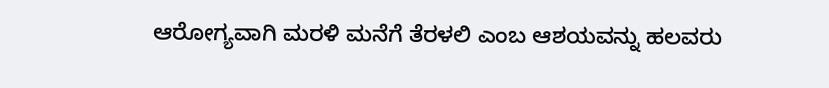ಆರೋಗ್ಯವಾಗಿ ಮರಳಿ ಮನೆಗೆ ತೆರಳಲಿ ಎಂಬ ಆಶಯವನ್ನು ಹಲವರು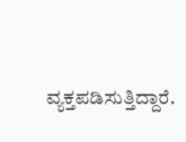ವ್ಯಕ್ತಪಡಿಸುತ್ತಿದ್ದಾರೆ.